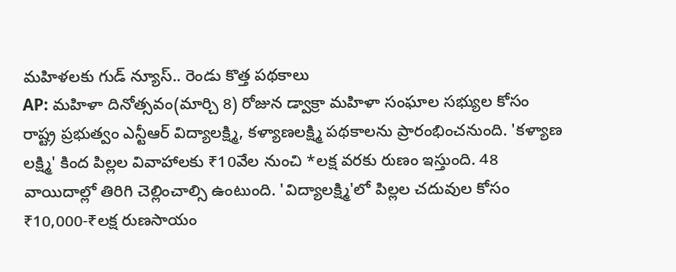మహిళలకు గుడ్ న్యూస్.. రెండు కొత్త పథకాలు
AP: మహిళా దినోత్సవం(మార్చి 8) రోజున డ్వాక్రా మహిళా సంఘాల సభ్యుల కోసం రాష్ట్ర ప్రభుత్వం ఎన్టీఆర్ విద్యాలక్ష్మి, కళ్యాణలక్ష్మి పథకాలను ప్రారంభించనుంది. 'కళ్యాణ లక్ష్మి' కింద పిల్లల వివాహాలకు ₹10వేల నుంచి *లక్ష వరకు రుణం ఇస్తుంది. 48 వాయిదాల్లో తిరిగి చెల్లించాల్సి ఉంటుంది. 'విద్యాలక్ష్మి'లో పిల్లల చదువుల కోసం ₹10,000-₹లక్ష రుణసాయం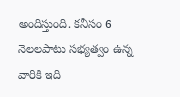అందిస్తుంది. కనీసం 6 నెలలపాటు సభ్యత్వం ఉన్న వారికి ఇది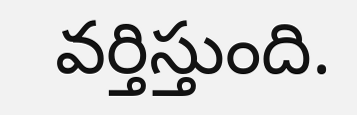వర్తిస్తుంది.